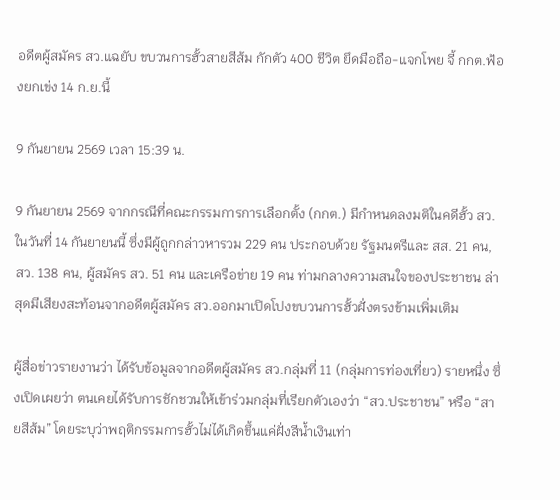อดีตผู้สมัคร สว.แฉยับ ขบวนการฮั้วสายสีส้ม กักตัว 400 ชีวิต ยึดมือถือ-แจกโพย จี้ กกต.ฟ้องยกเข่ง 14 ก.ย.นี้

9 กันยายน 2569 เวลา 15:39 น.

9 กันยายน 2569 จากกรณีที่คณะกรรมการการเลือกตั้ง (กกต.) มีกำหนดลงมติในคดีฮั้ว สว.ในวันที่ 14 กันยายนนี้ ซึ่งมีผู้ถูกกล่าวหารวม 229 คน ประกอบด้วย รัฐมนตรีและ สส. 21 คน, สว. 138 คน, ผู้สมัคร สว. 51 คน และเครือข่าย 19 คน ท่ามกลางความสนใจของประชาชน ล่าสุดมีเสียงสะท้อนจากอดีตผู้สมัคร สว.ออกมาเปิดโปงขบวนการฮั้วฝั่งตรงข้ามเพิ่มเติม

ผู้สื่อข่าวรายงานว่า ได้รับข้อมูลจากอดีตผู้สมัคร สว.กลุ่มที่ 11 (กลุ่มการท่องเที่ยว) รายหนึ่ง ซึ่งเปิดเผยว่า ตนเคยได้รับการชักชวนให้เข้าร่วมกลุ่มที่เรียกตัวเองว่า “สว.ประชาชน” หรือ “สายสีส้ม” โดยระบุว่าพฤติกรรมการฮั้วไม่ได้เกิดขึ้นแค่ฝั่งสีน้ำเงินเท่า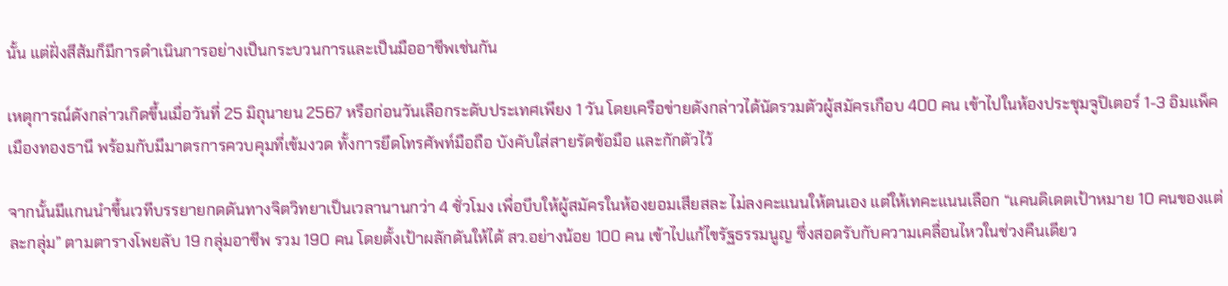นั้น แต่ฝั่งสีส้มก็มีการดำเนินการอย่างเป็นกระบวนการและเป็นมืออาชีพเช่นกัน

เหตุการณ์ดังกล่าวเกิดขึ้นเมื่อวันที่ 25 มิถุนายน 2567 หรือก่อนวันเลือกระดับประเทศเพียง 1 วัน โดยเครือข่ายดังกล่าวได้นัดรวมตัวผู้สมัครเกือบ 400 คน เข้าไปในห้องประชุมจูปิเตอร์ 1-3 อิมแพ็ค เมืองทองธานี พร้อมกับมีมาตรการควบคุมที่เข้มงวด ทั้งการยึดโทรศัพท์มือถือ บังคับใส่สายรัดข้อมือ และกักตัวไว้

จากนั้นมีแกนนำขึ้นเวทีบรรยายกดดันทางจิตวิทยาเป็นเวลานานกว่า 4 ชั่วโมง เพื่อบีบให้ผู้สมัครในห้องยอมเสียสละ ไม่ลงคะแนนให้ตนเอง แต่ให้เทคะแนนเลือก “แคนดิเดตเป้าหมาย 10 คนของแต่ละกลุ่ม” ตามตารางโพยลับ 19 กลุ่มอาชีพ รวม 190 คน โดยตั้งเป้าผลักดันให้ได้ สว.อย่างน้อย 100 คน เข้าไปแก้ไขรัฐธรรมนูญ ซึ่งสอดรับกับความเคลื่อนไหวในช่วงคืนเดียว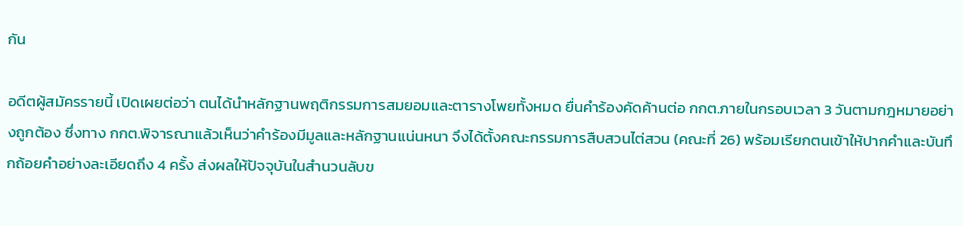กัน

อดีตผู้สมัครรายนี้ เปิดเผยต่อว่า ตนได้นำหลักฐานพฤติกรรมการสมยอมและตารางโพยทั้งหมด ยื่นคำร้องคัดค้านต่อ กกต.ภายในกรอบเวลา 3 วันตามกฎหมายอย่างถูกต้อง ซึ่งทาง กกต.พิจารณาแล้วเห็นว่าคำร้องมีมูลและหลักฐานแน่นหนา จึงได้ตั้งคณะกรรมการสืบสวนไต่สวน (คณะที่ 26) พร้อมเรียกตนเข้าให้ปากคำและบันทึกถ้อยคำอย่างละเอียดถึง 4 ครั้ง ส่งผลให้ปัจจุบันในสำนวนลับข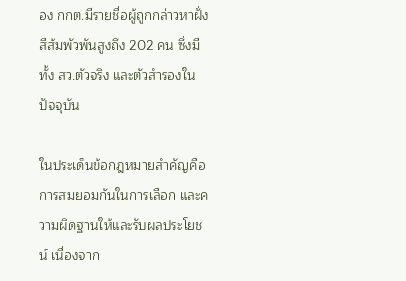อง กกต.มีรายชื่อผู้ถูกกล่าวหาฝั่งสีส้มพัวพันสูงถึง 202 คน ซึ่งมีทั้ง สว.ตัวจริง และตัวสำรองในปัจจุบัน

ในประเด็นข้อกฎหมายสำคัญคือ การสมยอมกันในการเลือก และความผิดฐานให้และรับผลประโยชน์ เนื่องจาก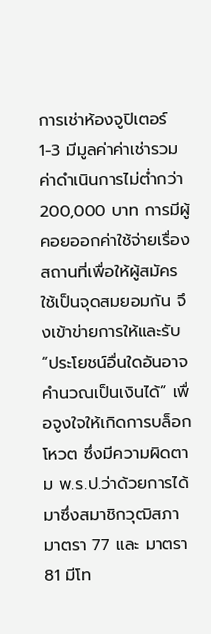การเช่าห้องจูปิเตอร์ 1-3 มีมูลค่าค่าเช่ารวมค่าดำเนินการไม่ต่ำกว่า 200,000 บาท การมีผู้คอยออกค่าใช้จ่ายเรื่องสถานที่เพื่อให้ผู้สมัครใช้เป็นจุดสมยอมกัน จึงเข้าข่ายการให้และรับ “ประโยชน์อื่นใดอันอาจคำนวณเป็นเงินได้” เพื่อจูงใจให้เกิดการบล็อกโหวต ซึ่งมีความผิดตาม พ.ร.ป.ว่าด้วยการได้มาซึ่งสมาชิกวุฒิสภา มาตรา 77 และ มาตรา 81 มีโท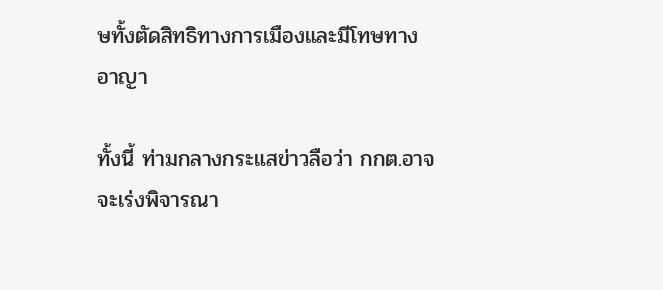ษทั้งตัดสิทธิทางการเมืองและมีโทษทางอาญา

ทั้งนี้ ท่ามกลางกระแสข่าวลือว่า กกต.อาจจะเร่งพิจารณา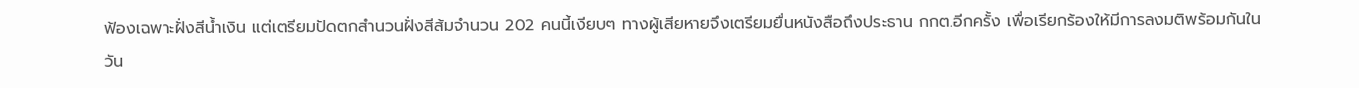ฟ้องเฉพาะฝั่งสีน้ำเงิน แต่เตรียมปัดตกสำนวนฝั่งสีส้มจำนวน 202 คนนี้เงียบๆ ทางผู้เสียหายจึงเตรียมยื่นหนังสือถึงประธาน กกต.อีกครั้ง เพื่อเรียกร้องให้มีการลงมติพร้อมกันในวัน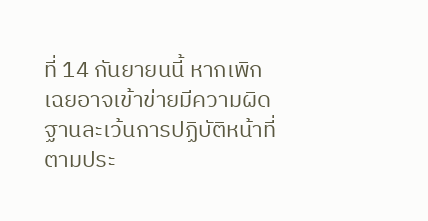ที่ 14 กันยายนนี้ หากเพิกเฉยอาจเข้าข่ายมีความผิดฐานละเว้นการปฏิบัติหน้าที่ตามประ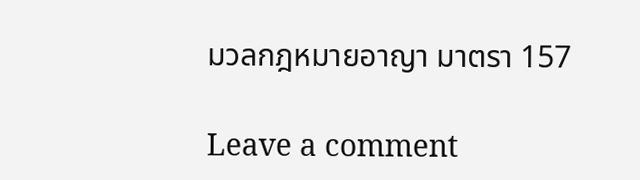มวลกฎหมายอาญา มาตรา 157

Leave a comment